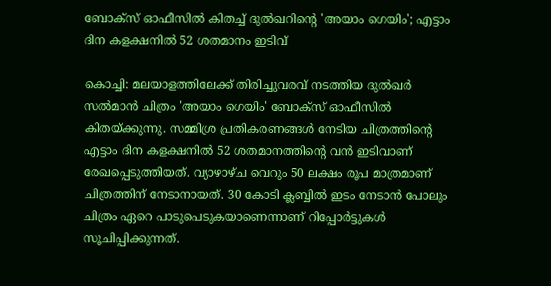ബോക്സ് ഓഫീസിൽ കിതച്ച് ദുൽഖറിന്റെ 'അയാം ഗെയിം'; എട്ടാം ദിന കളക്ഷനിൽ 52 ശതമാനം ഇടിവ്

കൊച്ചി: മലയാളത്തിലേക്ക് തിരിച്ചുവരവ് നടത്തിയ ദുൽഖർ സൽമാൻ ചിത്രം 'അയാം ഗെയിം' ബോക്സ് ഓഫീസിൽ കിതയ്ക്കുന്നു. സമ്മിശ്ര പ്രതികരണങ്ങൾ നേടിയ ചിത്രത്തിന്റെ എട്ടാം ദിന കളക്ഷനിൽ 52 ശതമാനത്തിന്റെ വൻ ഇടിവാണ് രേഖപ്പെടുത്തിയത്. വ്യാഴാഴ്ച വെറും 50 ലക്ഷം രൂപ മാത്രമാണ് ചിത്രത്തിന് നേടാനായത്. 30 കോടി ക്ലബ്ബിൽ ഇടം നേടാൻ പോലും ചിത്രം ഏറെ പാടുപെടുകയാണെന്നാണ് റിപ്പോർട്ടുകൾ സൂചിപ്പിക്കുന്നത്.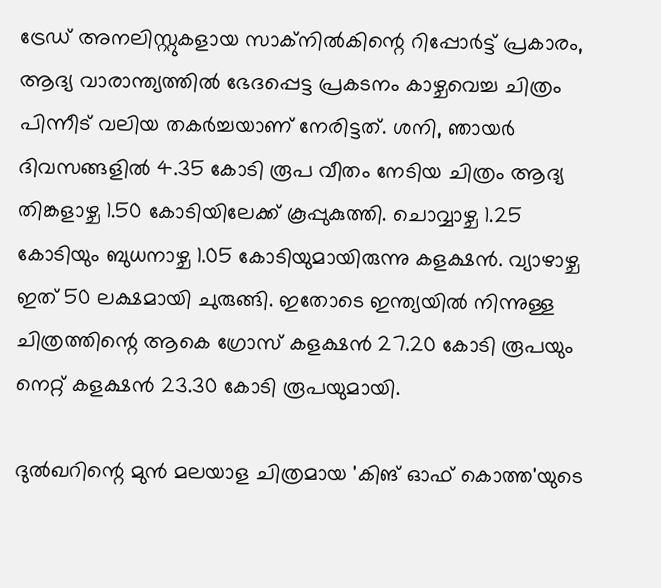ട്രേഡ് അനലിസ്റ്റുകളായ സാക്നിൽകിന്റെ റിപ്പോർട്ട് പ്രകാരം, ആദ്യ വാരാന്ത്യത്തിൽ ഭേദപ്പെട്ട പ്രകടനം കാഴ്ചവെച്ച ചിത്രം പിന്നീട് വലിയ തകർച്ചയാണ് നേരിട്ടത്. ശനി, ഞായർ ദിവസങ്ങളിൽ 4.35 കോടി രൂപ വീതം നേടിയ ചിത്രം ആദ്യ തിങ്കളാഴ്ച 1.50 കോടിയിലേക്ക് കൂപ്പുകുത്തി. ചൊവ്വാഴ്ച 1.25 കോടിയും ബുധനാഴ്ച 1.05 കോടിയുമായിരുന്നു കളക്ഷൻ. വ്യാഴാഴ്ച ഇത് 50 ലക്ഷമായി ചുരുങ്ങി. ഇതോടെ ഇന്ത്യയിൽ നിന്നുള്ള ചിത്രത്തിന്റെ ആകെ ഗ്രോസ് കളക്ഷൻ 27.20 കോടി രൂപയും നെറ്റ് കളക്ഷൻ 23.30 കോടി രൂപയുമായി.

ദുൽഖറിന്റെ മുൻ മലയാള ചിത്രമായ 'കിങ് ഓഫ് കൊത്ത'യുടെ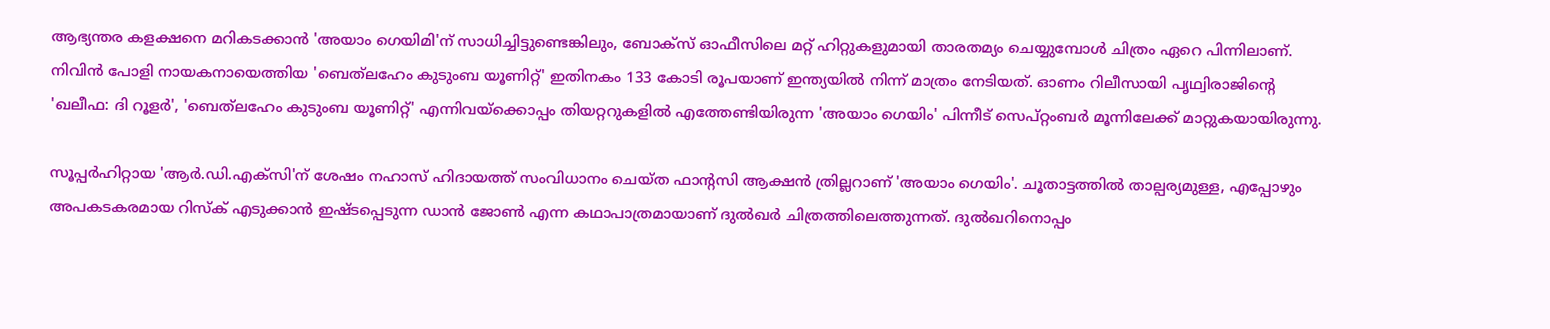ആഭ്യന്തര കളക്ഷനെ മറികടക്കാൻ 'അയാം ഗെയിമി'ന് സാധിച്ചിട്ടുണ്ടെങ്കിലും, ബോക്സ് ഓഫീസിലെ മറ്റ് ഹിറ്റുകളുമായി താരതമ്യം ചെയ്യുമ്പോൾ ചിത്രം ഏറെ പിന്നിലാണ്. നിവിൻ പോളി നായകനായെത്തിയ 'ബെത്‌ലഹേം കുടുംബ യൂണിറ്റ്' ഇതിനകം 133 കോടി രൂപയാണ് ഇന്ത്യയിൽ നിന്ന് മാത്രം നേടിയത്. ഓണം റിലീസായി പൃഥ്വിരാജിന്റെ 'ഖലീഫ: ദി റൂളർ', 'ബെത്‌ലഹേം കുടുംബ യൂണിറ്റ്' എന്നിവയ്‌ക്കൊപ്പം തിയറ്ററുകളിൽ എത്തേണ്ടിയിരുന്ന 'അയാം ഗെയിം' പിന്നീട് സെപ്റ്റംബർ മൂന്നിലേക്ക് മാറ്റുകയായിരുന്നു.

സൂപ്പർഹിറ്റായ 'ആർ.ഡി.എക്സി'ന് ശേഷം നഹാസ് ഹിദായത്ത് സംവിധാനം ചെയ്ത ഫാന്റസി ആക്ഷൻ ത്രില്ലറാണ് 'അയാം ഗെയിം'. ചൂതാട്ടത്തിൽ താല്പര്യമുള്ള, എപ്പോഴും അപകടകരമായ റിസ്ക് എടുക്കാൻ ഇഷ്ടപ്പെടുന്ന ഡാൻ ജോൺ എന്ന കഥാപാത്രമായാണ് ദുൽഖർ ചിത്രത്തിലെത്തുന്നത്. ദുൽഖറിനൊപ്പം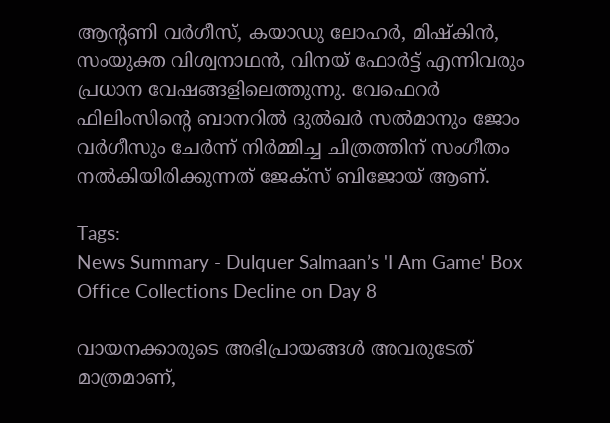ആന്റണി വർഗീസ്, കയാഡു ലോഹർ, മിഷ്കിൻ, സംയുക്ത വിശ്വനാഥൻ, വിനയ് ഫോർട്ട് എന്നിവരും പ്രധാന വേഷങ്ങളിലെത്തുന്നു. വേഫെറർ ഫിലിംസിന്റെ ബാനറിൽ ദുൽഖർ സൽമാനും ജോം വർഗീസും ചേർന്ന് നിർമ്മിച്ച ചിത്രത്തിന് സംഗീതം നൽകിയിരിക്കുന്നത് ജേക്സ് ബിജോയ് ആണ്.

Tags:
News Summary - Dulquer Salmaan’s 'I Am Game' Box Office Collections Decline on Day 8

വായനക്കാരുടെ അഭിപ്രായങ്ങള്‍ അവരുടേത് മാത്രമാണ്,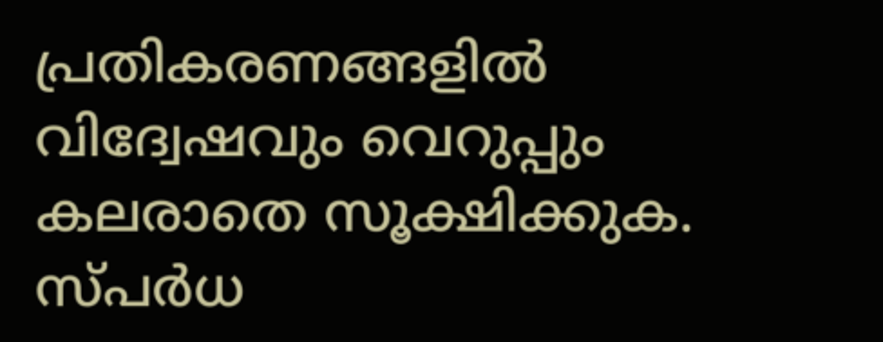പ്രതികരണങ്ങളിൽ വിദ്വേഷവും വെറുപ്പും കലരാതെ സൂക്ഷിക്കുക. സ്പർധ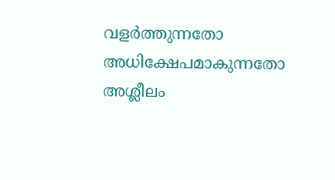വളർത്തുന്നതോ അധിക്ഷേപമാകുന്നതോ അശ്ലീലം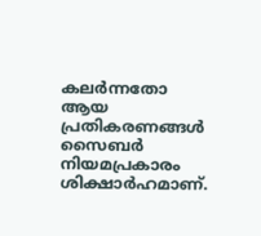കലർന്നതോ ആയ പ്രതികരണങ്ങൾ സൈബർ നിയമപ്രകാരം ശിക്ഷാർഹമാണ്.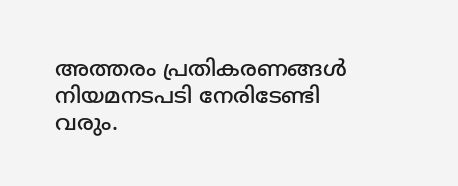അത്തരം പ്രതികരണങ്ങൾ നിയമനടപടി നേരിടേണ്ടി വരും.